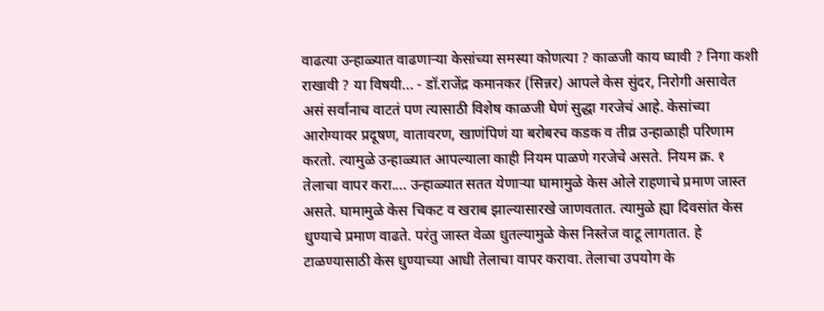वाढत्या उन्हाळ्यात वाढणाऱ्या केसांच्या समस्या कोणत्या ? काळजी काय घ्यावी ? निगा कशी राखावी ? या विषयी... - डॉ.राजेंद्र कमानकर (सिन्नर) आपले केस सुंदर, निरोगी असावेत असं सर्वानाच वाटतं पण त्यासाठी विशेष काळजी घेणं सुद्धा गरजेचं आहे. केसांच्या आरोग्यावर प्रदूषण, वातावरण, खाणंपिणं या बरोबरच कडक व तीव्र उन्हाळाही परिणाम करतो. त्यामुळे उन्हाळ्यात आपल्याला काही नियम पाळणे गरजेचे असते. नियम क्र. १ तेलाचा वापर करा.... उन्हाळ्यात सतत येणाऱ्या घामामुळे केस ओले राहणाचे प्रमाण जास्त असते. घामामुळे केस चिकट व खराब झाल्यासारखे जाणवतात. त्यामुळे ह्या दिवसांत केस धुण्याचे प्रमाण वाढते. परंतु जास्त वेळा धुतल्यामुळे केस निस्तेज वाटू लागतात. हे टाळण्यासाठी केस धुण्याच्या आधी तेलाचा वापर करावा. तेलाचा उपयोग के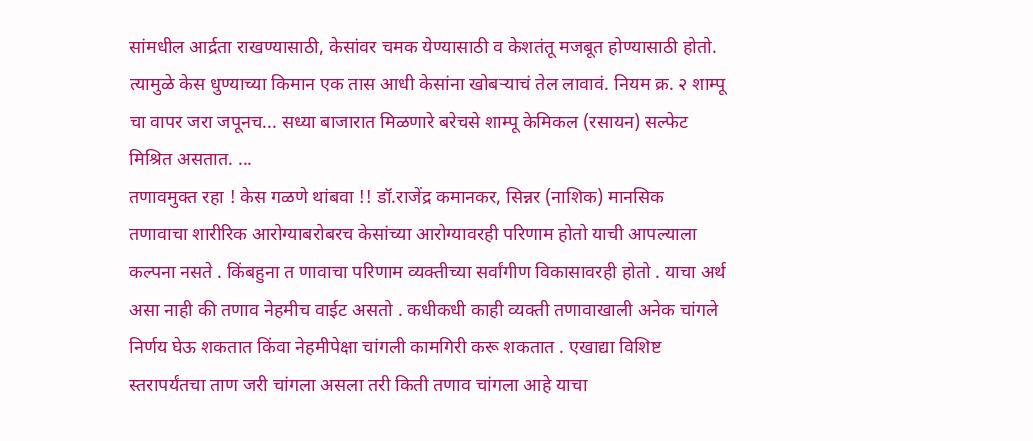सांमधील आर्द्रता राखण्यासाठी, केसांवर चमक येण्यासाठी व केशतंतू मजबूत होण्यासाठी होतो. त्यामुळे केस धुण्याच्या किमान एक तास आधी केसांना खोबऱ्याचं तेल लावावं. नियम क्र. २ शाम्पू चा वापर जरा जपूनच... सध्या बाजारात मिळणारे बरेचसे शाम्पू केमिकल (रसायन) सल्फेट मिश्रित असतात. ...
तणावमुक्त रहा ! केस गळणे थांबवा !! डॉ.राजेंद्र कमानकर, सिन्नर (नाशिक) मानसिक तणावाचा शारीरिक आरोग्याबरोबरच केसांच्या आरोग्यावरही परिणाम होतो याची आपल्याला कल्पना नसते . किंबहुना त णावाचा परिणाम व्यक्तीच्या सर्वांगीण विकासावरही होतो . याचा अर्थ असा नाही की तणाव नेहमीच वाईट असतो . कधीकधी काही व्यक्ती तणावाखाली अनेक चांगले निर्णय घेऊ शकतात किंवा नेहमीपेक्षा चांगली कामगिरी करू शकतात . एखाद्या विशिष्ट स्तरापर्यंतचा ताण जरी चांगला असला तरी किती तणाव चांगला आहे याचा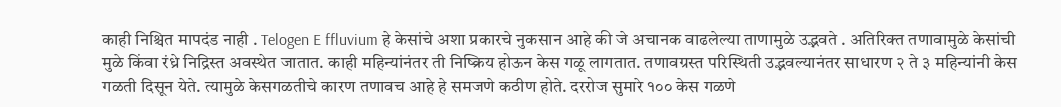काही निश्चित मापदंड नाही . Telogen E ffluvium हे केसांचे अशा प्रकारचे नुकसान आहे की जे अचानक वाढलेल्या ताणामुळे उद्भवते . अतिरिक्त तणावामुळे केसांची मुळे किंवा रंध्रे निद्रिस्त अवस्थेत जातात. काही महिन्यांनंतर ती निष्क्रिय होऊन केस गळू लागतात. तणावग्रस्त परिस्थिती उद्भवल्यानंतर साधारण २ ते ३ महिन्यांनी केस गळती दिसून येते. त्यामुळे केसगळतीचे कारण तणावच आहे हे समजणे कठीण होते. दररोज सुमारे १०० केस गळणे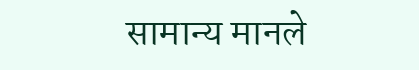सामान्य मानले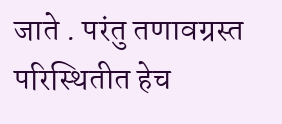जाते . परंतु तणावग्रस्त परिस्थितीत हेच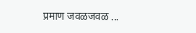प्रमाण जवळजवळ ...